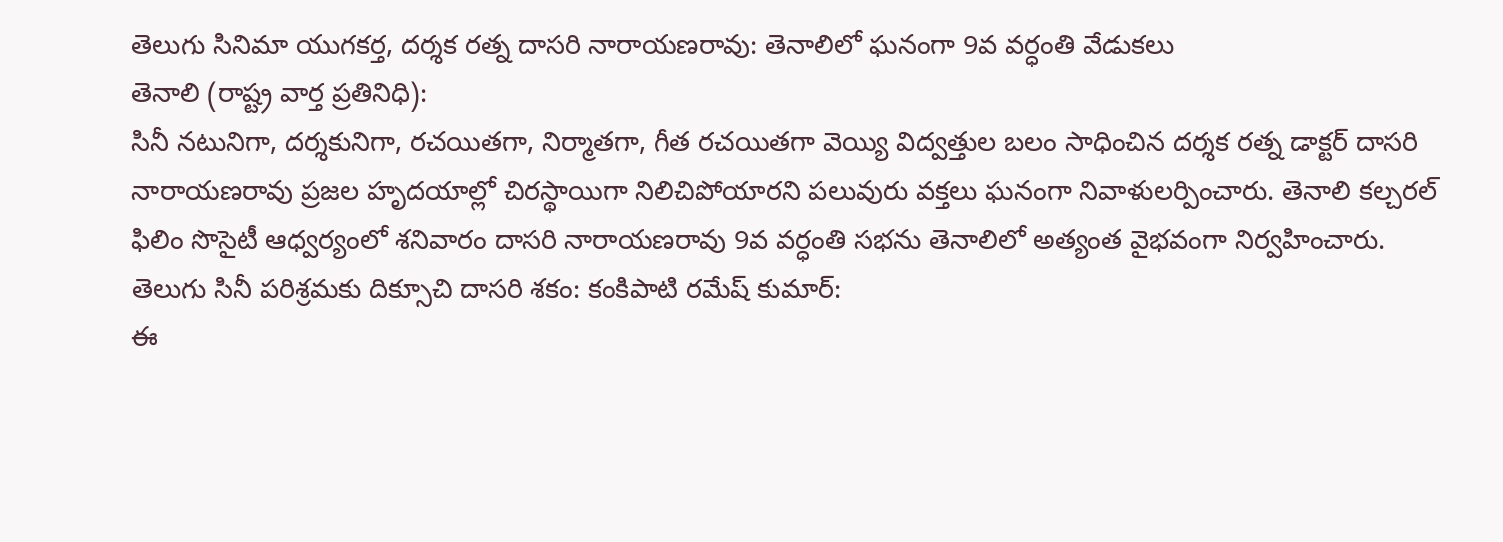తెలుగు సినిమా యుగకర్త, దర్శక రత్న దాసరి నారాయణరావు: తెనాలిలో ఘనంగా 9వ వర్ధంతి వేడుకలు
తెనాలి (రాష్ట్ర వార్త ప్రతినిధి):
సినీ నటునిగా, దర్శకునిగా, రచయితగా, నిర్మాతగా, గీత రచయితగా వెయ్యి విద్వత్తుల బలం సాధించిన దర్శక రత్న డాక్టర్ దాసరి నారాయణరావు ప్రజల హృదయాల్లో చిరస్థాయిగా నిలిచిపోయారని పలువురు వక్తలు ఘనంగా నివాళులర్పించారు. తెనాలి కల్చరల్ ఫిలిం సొసైటీ ఆధ్వర్యంలో శనివారం దాసరి నారాయణరావు 9వ వర్ధంతి సభను తెనాలిలో అత్యంత వైభవంగా నిర్వహించారు.
తెలుగు సినీ పరిశ్రమకు దిక్సూచి దాసరి శకం: కంకిపాటి రమేష్ కుమార్:
ఈ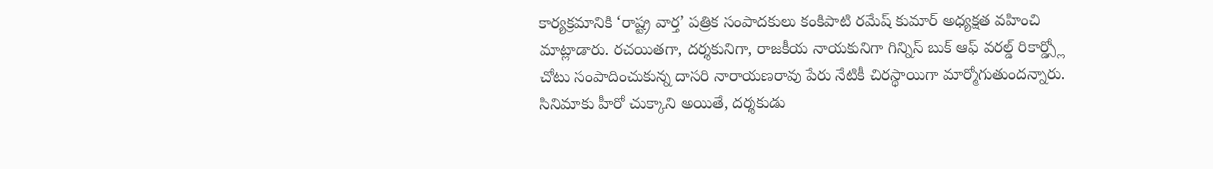కార్యక్రమానికి ‘రాష్ట్ర వార్త’ పత్రిక సంపాదకులు కంకిపాటి రమేష్ కుమార్ అధ్యక్షత వహించి మాట్లాడారు. రచయితగా, దర్శకునిగా, రాజకీయ నాయకునిగా గిన్నిస్ బుక్ ఆఫ్ వరల్డ్ రికార్డ్స్లో చోటు సంపాదించుకున్న దాసరి నారాయణరావు పేరు నేటికీ చిరస్థాయిగా మార్మోగుతుందన్నారు. సినిమాకు హీరో చుక్కాని అయితే, దర్శకుడు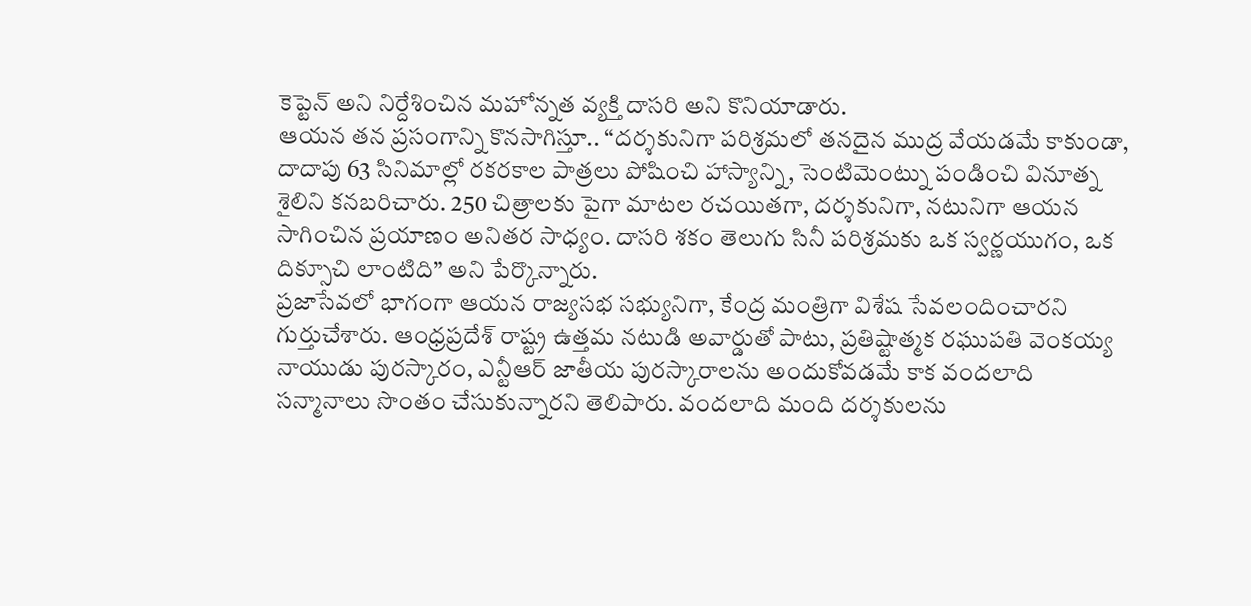కెప్టెన్ అని నిర్దేశించిన మహోన్నత వ్యక్తి దాసరి అని కొనియాడారు.
ఆయన తన ప్రసంగాన్ని కొనసాగిస్తూ.. “దర్శకునిగా పరిశ్రమలో తనదైన ముద్ర వేయడమే కాకుండా, దాదాపు 63 సినిమాల్లో రకరకాల పాత్రలు పోషించి హాస్యాన్ని, సెంటిమెంట్ను పండించి వినూత్న శైలిని కనబరిచారు. 250 చిత్రాలకు పైగా మాటల రచయితగా, దర్శకునిగా, నటునిగా ఆయన సాగించిన ప్రయాణం అనితర సాధ్యం. దాసరి శకం తెలుగు సినీ పరిశ్రమకు ఒక స్వర్ణయుగం, ఒక దిక్సూచి లాంటిది” అని పేర్కొన్నారు.
ప్రజాసేవలో భాగంగా ఆయన రాజ్యసభ సభ్యునిగా, కేంద్ర మంత్రిగా విశేష సేవలందించారని గుర్తుచేశారు. ఆంధ్రప్రదేశ్ రాష్ట్ర ఉత్తమ నటుడి అవార్డుతో పాటు, ప్రతిష్టాత్మక రఘుపతి వెంకయ్య నాయుడు పురస్కారం, ఎన్టీఆర్ జాతీయ పురస్కారాలను అందుకోవడమే కాక వందలాది సన్మానాలు సొంతం చేసుకున్నారని తెలిపారు. వందలాది మంది దర్శకులను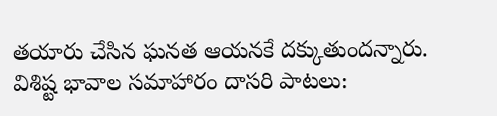తయారు చేసిన ఘనత ఆయనకే దక్కుతుందన్నారు.
విశిష్ట భావాల సమాహారం దాసరి పాటలు: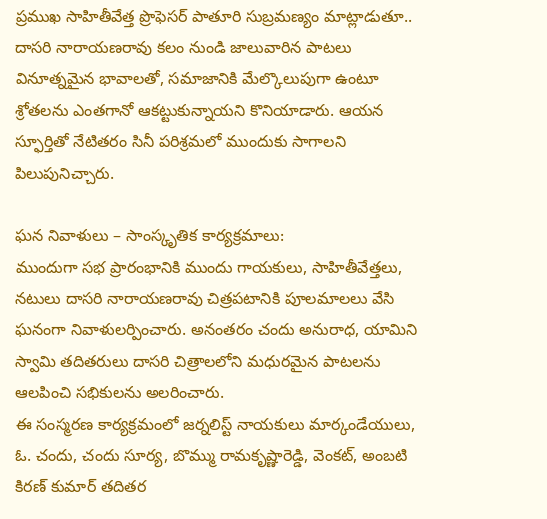ప్రముఖ సాహితీవేత్త ప్రొఫెసర్ పాతూరి సుబ్రమణ్యం మాట్లాడుతూ.. దాసరి నారాయణరావు కలం నుండి జాలువారిన పాటలు వినూత్నమైన భావాలతో, సమాజానికి మేల్కొలుపుగా ఉంటూ శ్రోతలను ఎంతగానో ఆకట్టుకున్నాయని కొనియాడారు. ఆయన స్ఫూర్తితో నేటితరం సినీ పరిశ్రమలో ముందుకు సాగాలని పిలుపునిచ్చారు.

ఘన నివాళులు – సాంస్కృతిక కార్యక్రమాలు:
ముందుగా సభ ప్రారంభానికి ముందు గాయకులు, సాహితీవేత్తలు, నటులు దాసరి నారాయణరావు చిత్రపటానికి పూలమాలలు వేసి ఘనంగా నివాళులర్పించారు. అనంతరం చందు అనురాధ, యామిని స్వామి తదితరులు దాసరి చిత్రాలలోని మధురమైన పాటలను ఆలపించి సభికులను అలరించారు.
ఈ సంస్మరణ కార్యక్రమంలో జర్నలిస్ట్ నాయకులు మార్కండేయులు, ఓ. చందు, చందు సూర్య, బొమ్ము రామకృష్ణారెడ్డి, వెంకట్, అంబటి కిరణ్ కుమార్ తదితర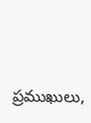ప్రముఖులు,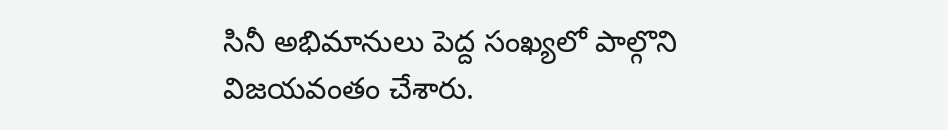సినీ అభిమానులు పెద్ద సంఖ్యలో పాల్గొని విజయవంతం చేశారు.